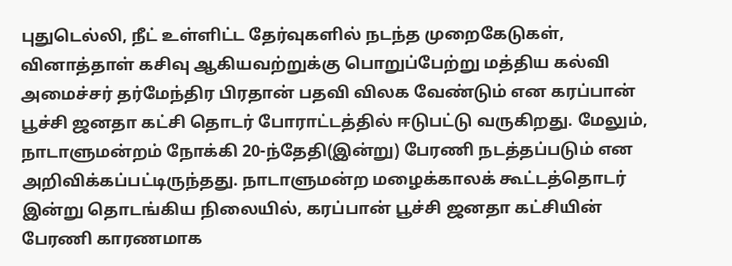புதுடெல்லி, நீட் உள்ளிட்ட தேர்வுகளில் நடந்த முறைகேடுகள், வினாத்தாள் கசிவு ஆகியவற்றுக்கு பொறுப்பேற்று மத்திய கல்வி அமைச்சர் தர்மேந்திர பிரதான் பதவி விலக வேண்டும் என கரப்பான் பூச்சி ஜனதா கட்சி தொடர் போராட்டத்தில் ஈடுபட்டு வருகிறது. மேலும், நாடாளுமன்றம் நோக்கி 20-ந்தேதி(இன்று) பேரணி நடத்தப்படும் என அறிவிக்கப்பட்டிருந்தது. நாடாளுமன்ற மழைக்காலக் கூட்டத்தொடர் இன்று தொடங்கிய நிலையில், கரப்பான் பூச்சி ஜனதா கட்சியின் பேரணி காரணமாக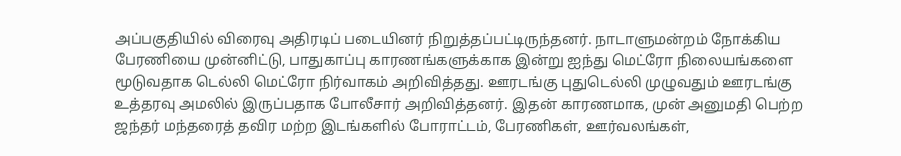அப்பகுதியில் விரைவு அதிரடிப் படையினர் நிறுத்தப்பட்டிருந்தனர். நாடாளுமன்றம் நோக்கிய பேரணியை முன்னிட்டு, பாதுகாப்பு காரணங்களுக்காக இன்று ஐந்து மெட்ரோ நிலையங்களை மூடுவதாக டெல்லி மெட்ரோ நிர்வாகம் அறிவித்தது. ஊரடங்கு புதுடெல்லி முழுவதும் ஊரடங்கு உத்தரவு அமலில் இருப்பதாக போலீசார் அறிவித்தனர். இதன் காரணமாக, முன் அனுமதி பெற்ற ஜந்தர் மந்தரைத் தவிர மற்ற இடங்களில் போராட்டம், பேரணிகள், ஊர்வலங்கள்,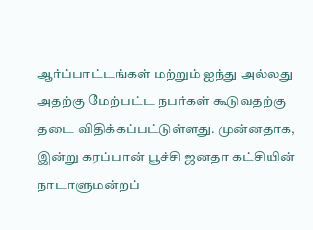ஆர்ப்பாட்டங்கள் மற்றும் ஐந்து அல்லது அதற்கு மேற்பட்ட நபர்கள் கூடுவதற்கு தடை விதிக்கப்பட்டுள்ளது. முன்னதாக, இன்று கரப்பான் பூச்சி ஜனதா கட்சியின் நாடாளுமன்றப்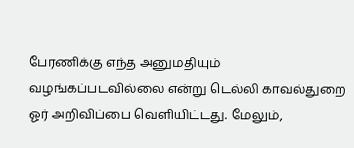பேரணிக்கு எந்த அனுமதியும் வழங்கப்படவில்லை என்று டெல்லி காவல்துறை ஓர் அறிவிப்பை வெளியிட்டது. மேலும்,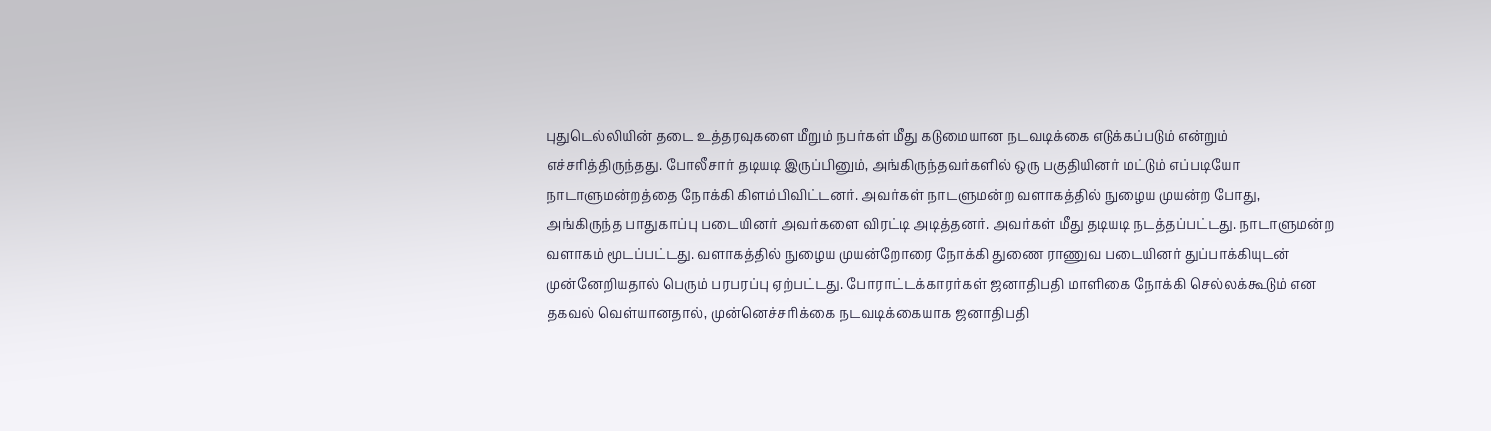புதுடெல்லியின் தடை உத்தரவுகளை மீறும் நபர்கள் மீது கடுமையான நடவடிக்கை எடுக்கப்படும் என்றும் எச்சரித்திருந்தது. போலீசார் தடியடி இருப்பினும், அங்கிருந்தவர்களில் ஒரு பகுதியினர் மட்டும் எப்படியோ நாடாளுமன்றத்தை நோக்கி கிளம்பிவிட்டனர். அவர்கள் நாடளுமன்ற வளாகத்தில் நுழைய முயன்ற போது, அங்கிருந்த பாதுகாப்பு படையினர் அவர்களை விரட்டி அடித்தனர். அவர்கள் மீது தடியடி நடத்தப்பட்டது. நாடாளுமன்ற வளாகம் மூடப்பட்டது. வளாகத்தில் நுழைய முயன்றோரை நோக்கி துணை ராணுவ படையினர் துப்பாக்கியுடன் முன்னேறியதால் பெரும் பரபரப்பு ஏற்பட்டது. போராட்டக்காரர்கள் ஜனாதிபதி மாளிகை நோக்கி செல்லக்கூடும் என தகவல் வெள்யானதால், முன்னெச்சரிக்கை நடவடிக்கையாக ஜனாதிபதி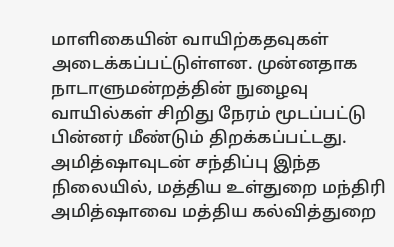மாளிகையின் வாயிற்கதவுகள் அடைக்கப்பட்டுள்ளன. முன்னதாக நாடாளுமன்றத்தின் நுழைவு வாயில்கள் சிறிது நேரம் மூடப்பட்டு பின்னர் மீண்டும் திறக்கப்பட்டது. அமித்ஷாவுடன் சந்திப்பு இந்த நிலையில், மத்திய உள்துறை மந்திரி அமித்ஷாவை மத்திய கல்வித்துறை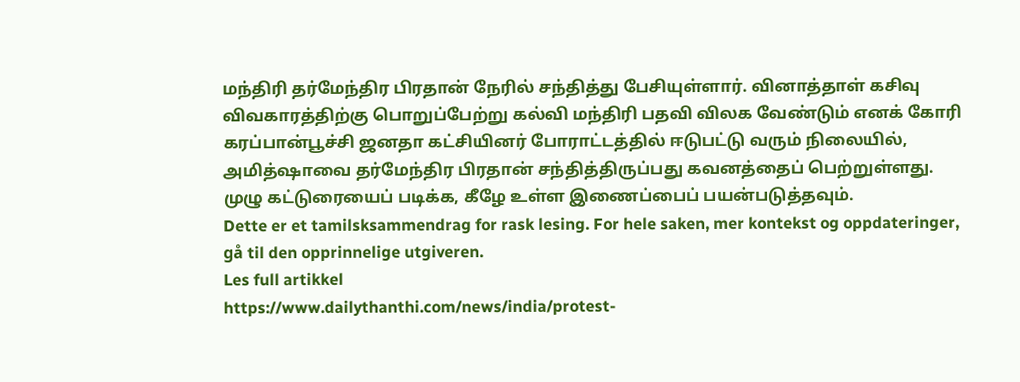மந்திரி தர்மேந்திர பிரதான் நேரில் சந்தித்து பேசியுள்ளார். வினாத்தாள் கசிவு விவகாரத்திற்கு பொறுப்பேற்று கல்வி மந்திரி பதவி விலக வேண்டும் எனக் கோரி கரப்பான்பூச்சி ஜனதா கட்சியினர் போராட்டத்தில் ஈடுபட்டு வரும் நிலையில், அமித்ஷாவை தர்மேந்திர பிரதான் சந்தித்திருப்பது கவனத்தைப் பெற்றுள்ளது. முழு கட்டுரையைப் படிக்க, கீழே உள்ள இணைப்பைப் பயன்படுத்தவும்.
Dette er et tamilsksammendrag for rask lesing. For hele saken, mer kontekst og oppdateringer, gå til den opprinnelige utgiveren.
Les full artikkel
https://www.dailythanthi.com/news/india/protest-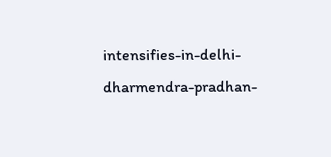intensifies-in-delhi-dharmendra-pradhan-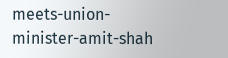meets-union-minister-amit-shah